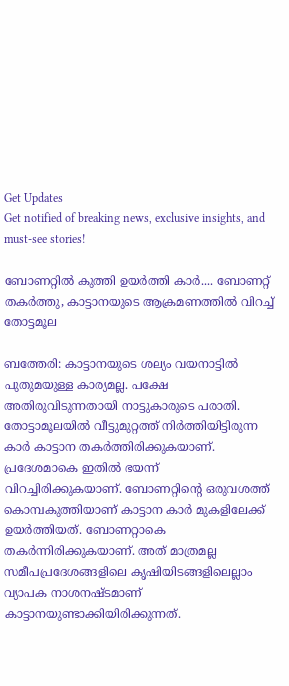Get Updates
Get notified of breaking news, exclusive insights, and must-see stories!

ബോണറ്റില്‍ കുത്തി ഉയര്‍ത്തി കാര്‍.... ബോണറ്റ് തകര്‍ത്തു, കാട്ടാനയുടെ ആക്രമണത്തില്‍ വിറച്ച് തോട്ടമൂല

ബത്തേരി: കാട്ടാനയുടെ ശല്യം വയനാട്ടില്‍ പുതുമയുള്ള കാര്യമല്ല. പക്ഷേ അതിരുവിടുന്നതായി നാട്ടുകാരുടെ പരാതി. തോട്ടാമൂലയില്‍ വീട്ടുമുറ്റത്ത് നിര്‍ത്തിയിട്ടിരുന്ന കാര്‍ കാട്ടാന തകര്‍ത്തിരിക്കുകയാണ്. പ്രദേശമാകെ ഇതില്‍ ഭയന്ന് വിറച്ചിരിക്കുകയാണ്. ബോണറ്റിന്റെ ഒരുവശത്ത് കൊമ്പകുത്തിയാണ് കാട്ടാന കാര്‍ മുകളിലേക്ക് ഉയര്‍ത്തിയത്. ബോണറ്റാകെ തകര്‍ന്നിരിക്കുകയാണ്. അത് മാത്രമല്ല സമീപപ്രദേശങ്ങളിലെ കൃഷിയിടങ്ങളിലെല്ലാം വ്യാപക നാശനഷ്ടമാണ് കാട്ടാനയുണ്ടാക്കിയിരിക്കുന്നത്.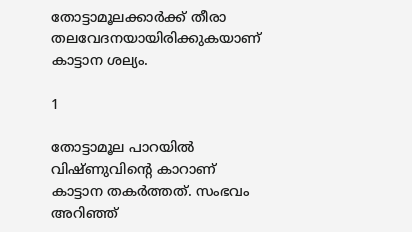തോട്ടാമൂലക്കാര്‍ക്ക് തീരാ തലവേദനയായിരിക്കുകയാണ് കാട്ടാന ശല്യം.

1

തോട്ടാമൂല പാറയില്‍ വിഷ്ണുവിന്റെ കാറാണ് കാട്ടാന തകര്‍ത്തത്. സംഭവം അറിഞ്ഞ്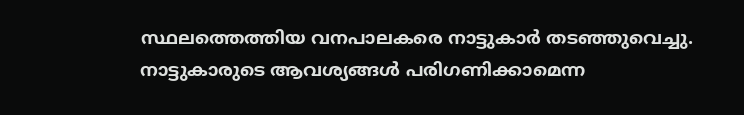സ്ഥലത്തെത്തിയ വനപാലകരെ നാട്ടുകാര്‍ തടഞ്ഞുവെച്ചു. നാട്ടുകാരുടെ ആവശ്യങ്ങള്‍ പരിഗണിക്കാമെന്ന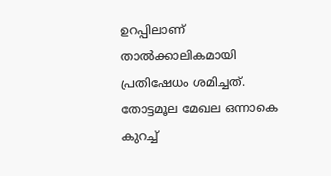ഉറപ്പിലാണ് താല്‍ക്കാലികമായി പ്രതിഷേധം ശമിച്ചത്. തോട്ടമൂല മേഖല ഒന്നാകെ കുറച്ച്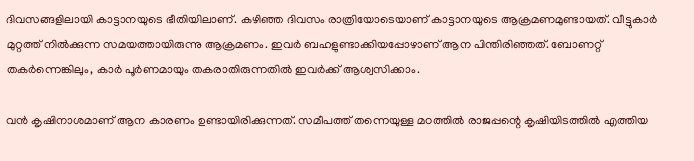ദിവസങ്ങളിലായി കാട്ടാനയുടെ ഭീതിയിലാണ്. കഴിഞ്ഞ ദിവസം രാത്രിയോടെയാണ് കാട്ടാനയുടെ ആക്രമണമുണ്ടായത്. വീട്ടുകാര്‍ മുറ്റത്ത് നില്‍ക്കുന്ന സമയത്തായിരുന്നു ആക്രമണം. ഇവര്‍ ബഹളുണ്ടാക്കിയപ്പോഴാണ് ആന പിന്തിരിഞ്ഞത്. ബോണറ്റ് തകര്‍ന്നെങ്കിലും, കാര്‍ പൂര്‍ണമായും തകരാതിരുന്നതില്‍ ഇവര്‍ക്ക് ആശ്വസിക്കാം.

വന്‍ കൃഷിനാശമാണ് ആന കാരണം ഉണ്ടായിരിക്കുന്നത്. സമീപത്ത് തന്നെയുള്ള മഠത്തില്‍ രാജപ്പന്റെ കൃഷിയിടത്തില്‍ എത്തിയ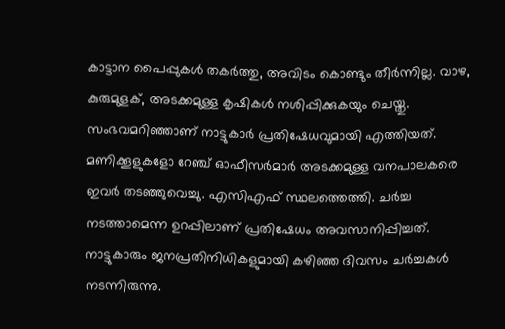കാട്ടാന പൈപ്പുകള്‍ തകര്‍ത്തു, അവിടം കൊണ്ടും തീര്‍ന്നില്ല. വാഴ, കുരുമുളക്, അടക്കമുള്ള കൃഷികള്‍ നശിപ്പിക്കുകയും ചെയ്തു. സംഭവമറിഞ്ഞാണ് നാട്ടുകാര്‍ പ്രതിഷേധവുമായി എത്തിയത്. മണിക്കൂളുകളോ റേഞ്ച് ഓഫീസര്‍മാര്‍ അടക്കമുള്ള വനപാലകരെ ഇവര്‍ തടഞ്ഞുവെച്ചു. എസിഎഫ് സ്ഥലത്തെത്തി. ചര്‍ച്ച നടത്താമെന്ന ഉറപ്പിലാണ് പ്രതിഷേധം അവസാനിപ്പിച്ചത്. നാട്ടുകാരും ജനപ്രതിനിധികളുമായി കഴിഞ്ഞ ദിവസം ചര്‍ച്ചകള്‍ നടന്നിരുന്നു.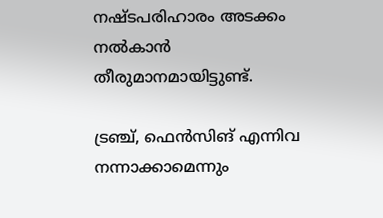നഷ്ടപരിഹാരം അടക്കം നല്‍കാന്‍ തീരുമാനമായിട്ടുണ്ട്.

ട്രഞ്ച്, ഫെന്‍സിങ് എന്നിവ നന്നാക്കാമെന്നും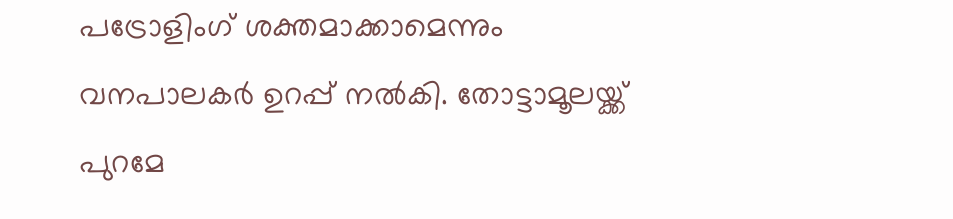പട്രോളിംഗ് ശക്തമാക്കാമെന്നും വനപാലകര്‍ ഉറപ്പ് നല്‍കി. തോട്ടാമൂലയ്ക്ക് പുറമേ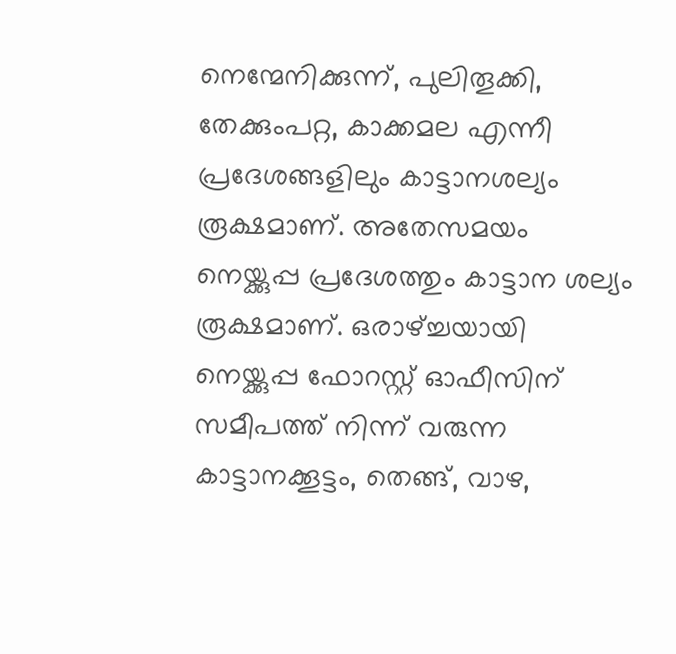നെന്മേനിക്കുന്ന്, പുലിതൂക്കി, തേക്കുംപറ്റ, കാക്കമല എന്നീ പ്രദേശങ്ങളിലും കാട്ടാനശല്യം രൂക്ഷമാണ്. അതേസമയം നെയ്ക്കുപ്പ പ്രദേശത്തും കാട്ടാന ശല്യം രൂക്ഷമാണ്. ഒരാഴ്ച്ചയായി നെയ്ക്കുപ്പ ഫോറസ്റ്റ് ഓഫീസിന് സമീപത്ത് നിന്ന് വരുന്ന കാട്ടാനക്കൂട്ടം, തെങ്ങ്, വാഴ,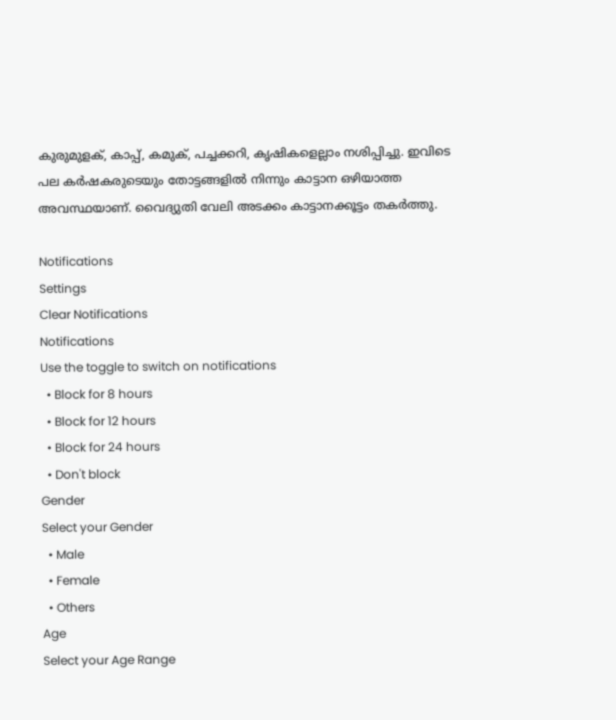കുരുമുളക്, കാപ്പ്, കമുക്, പച്ചക്കറി, കൃഷികളെല്ലാം നശിപ്പിച്ചു. ഇവിടെ പല കര്‍ഷകരുടെയും തോട്ടങ്ങളില്‍ നിന്നും കാട്ടാന ഒഴിയാത്ത അവസ്ഥയാണ്. വൈദ്യുതി വേലി അടക്കം കാട്ടാനക്കൂട്ടം തകര്‍ത്തു.

Notifications
Settings
Clear Notifications
Notifications
Use the toggle to switch on notifications
  • Block for 8 hours
  • Block for 12 hours
  • Block for 24 hours
  • Don't block
Gender
Select your Gender
  • Male
  • Female
  • Others
Age
Select your Age Range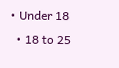• Under 18
  • 18 to 25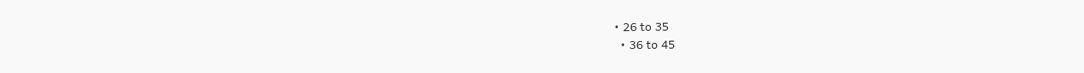• 26 to 35
  • 36 to 45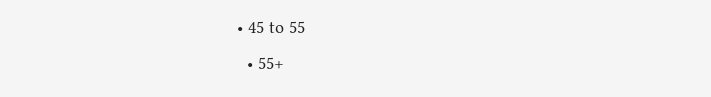• 45 to 55
  • 55+